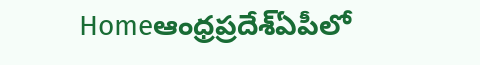Homeఆంధ్రప్రదేశ్‌ఏపీలో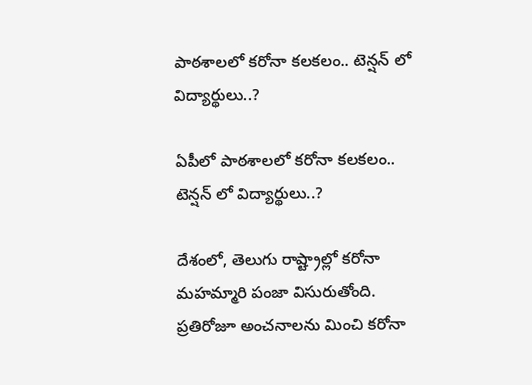పాఠశాలలో కరోనా కలకలం.. టెన్షన్ లో విద్యార్థులు..?

ఏపీలో పాఠశాలలో కరోనా కలకలం.. టెన్షన్ లో విద్యార్థులు..?

దేశంలో, తెలుగు రాష్ట్రాల్లో కరోనా మహమ్మారి పంజా విసురుతోంది. ప్రతిరోజూ అంచనాలను మించి కరోనా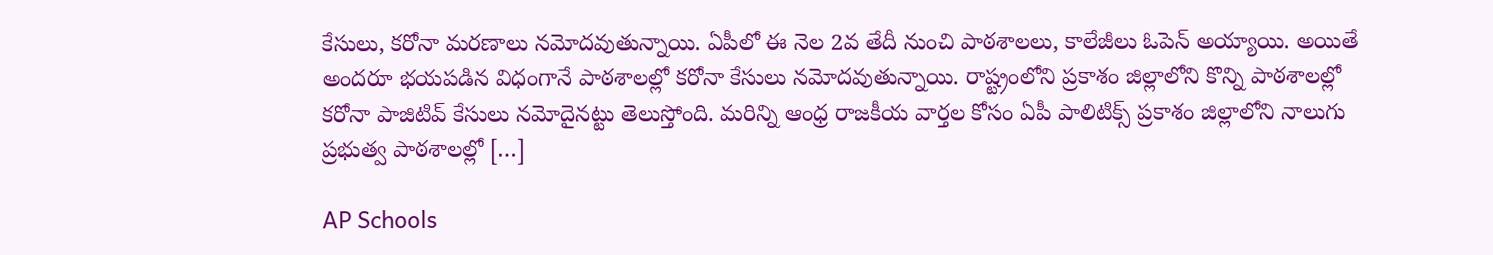కేసులు, కరోనా మరణాలు నమోదవుతున్నాయి. ఏపీలో ఈ నెల 2వ తేదీ నుంచి పాఠశాలలు, కాలేజీలు ఓపెన్ అయ్యాయి. అయితే అందరూ భయపడిన విధంగానే పాఠశాలల్లో కరోనా కేసులు నమోదవుతున్నాయి. రాష్ట్రంలోని ప్రకాశం జిల్లాలోని కొన్ని పాఠశాలల్లో కరోనా పాజిటివ్ కేసులు నమోదైనట్టు తెలుస్తోంది. మరిన్ని ఆంధ్ర రాజకీయ వార్తల కోసం ఏపీ పాలిటిక్స్ ప్రకాశం జిల్లాలోని నాలుగు ప్రభుత్వ పాఠశాలల్లో […]

AP Schools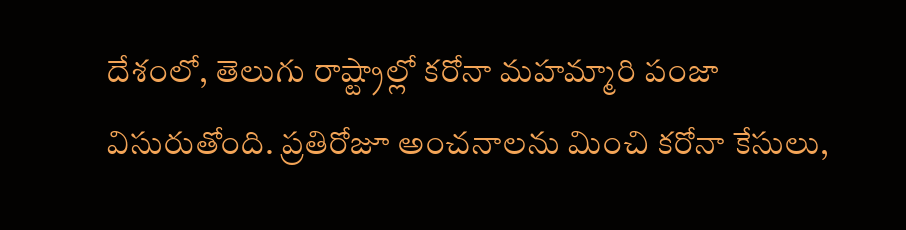దేశంలో, తెలుగు రాష్ట్రాల్లో కరోనా మహమ్మారి పంజా విసురుతోంది. ప్రతిరోజూ అంచనాలను మించి కరోనా కేసులు,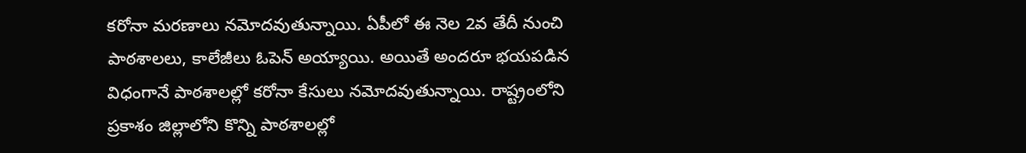కరోనా మరణాలు నమోదవుతున్నాయి. ఏపీలో ఈ నెల 2వ తేదీ నుంచి పాఠశాలలు, కాలేజీలు ఓపెన్ అయ్యాయి. అయితే అందరూ భయపడిన విధంగానే పాఠశాలల్లో కరోనా కేసులు నమోదవుతున్నాయి. రాష్ట్రంలోని ప్రకాశం జిల్లాలోని కొన్ని పాఠశాలల్లో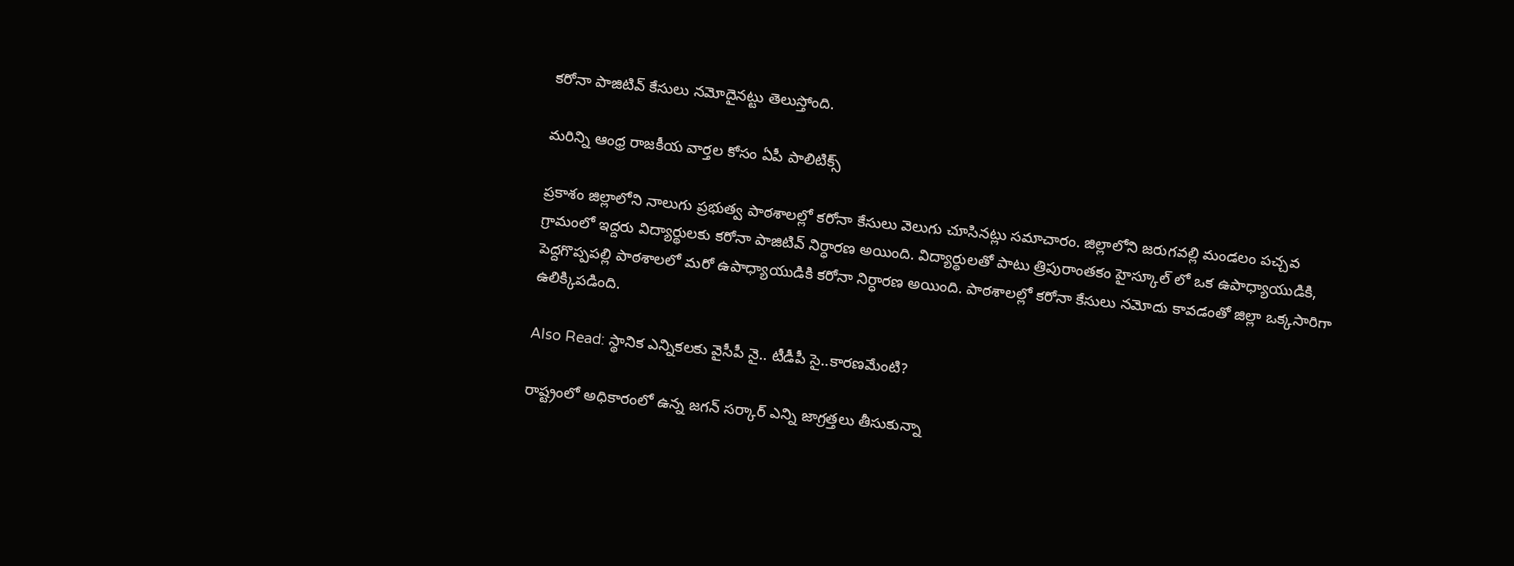కరోనా పాజిటివ్ కేసులు నమోదైనట్టు తెలుస్తోంది.

మరిన్ని ఆంధ్ర రాజకీయ వార్తల కోసం ఏపీ పాలిటిక్స్

ప్రకాశం జిల్లాలోని నాలుగు ప్రభుత్వ పాఠశాలల్లో కరోనా కేసులు వెలుగు చూసినట్లు సమాచారం. జిల్లాలోని జరుగవల్లి మండలం పచ్చవ గ్రామంలో ఇద్దరు విద్యార్థులకు కరోనా పాజిటివ్ నిర్ధారణ అయింది. విద్యార్థులతో పాటు త్రిపురాంతకం హైస్కూల్ లో ఒక ఉపాధ్యాయుడికి, పెద్దగొప్పపల్లి పాఠశాలలో మరో ఉపాధ్యాయుడికి కరోనా నిర్ధారణ అయింది. పాఠశాలల్లో కరోనా కేసులు నమోదు కావడంతో జిల్లా ఒక్కసారిగా ఉలిక్కిపడింది.

Also Read: స్థానిక ఎన్నికలకు వైసీపీ నై.. టీడీపీ సై..కారణమేంటి?

రాష్ట్రంలో అధికారంలో ఉన్న జగన్ సర్కార్ ఎన్ని జాగ్రత్తలు తీసుకున్నా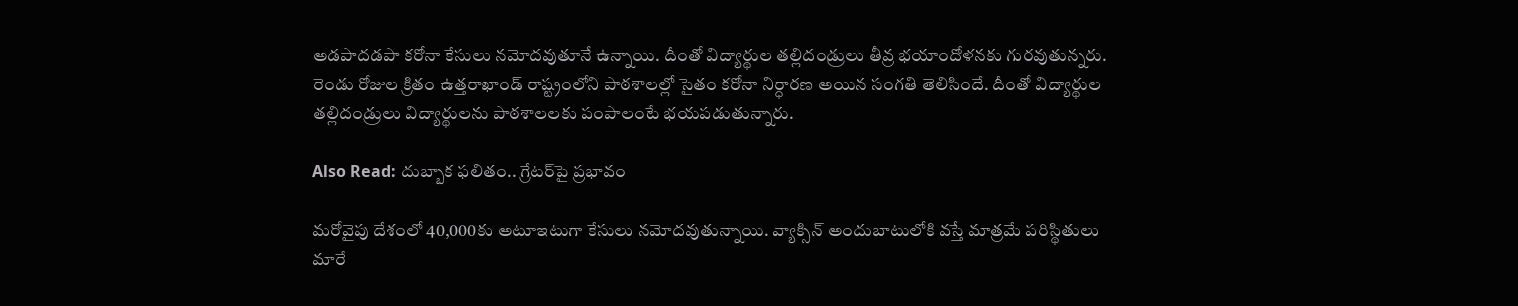అడపాదడపా కరోనా కేసులు నమోదవుతూనే ఉన్నాయి. దీంతో విద్యార్థుల తల్లిదండ్రులు తీవ్ర భయాందోళనకు గురవుతున్నరు. రెండు రోజుల క్రితం ఉత్తరాఖాండ్ రాష్ట్రంలోని పాఠశాలల్లో సైతం కరోనా నిర్ధారణ అయిన సంగతి తెలిసిందే. దీంతో విద్యార్థుల తల్లిదండ్రులు విద్యార్థులను పాఠశాలలకు పంపాలంటే భయపడుతున్నారు.

Also Read: దుబ్బాక ఫలితం.. గ్రేటర్‌‌పై ప్రభావం

మరోవైపు దేశంలో 40,000కు అటూఇటుగా కేసులు నమోదవుతున్నాయి. వ్యాక్సిన్ అందుబాటులోకి వస్తే మాత్రమే పరిస్థితులు మారే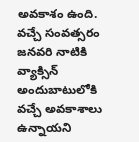అవకాశం ఉంది. వచ్చే సంవత్సరం జనవరి నాటికి వ్యాక్సిన్ అందుబాటులోకి వచ్చే అవకాశాలు ఉన్నాయని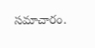సమాచారం.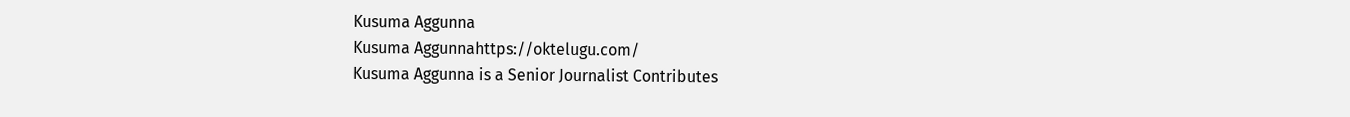Kusuma Aggunna
Kusuma Aggunnahttps://oktelugu.com/
Kusuma Aggunna is a Senior Journalist Contributes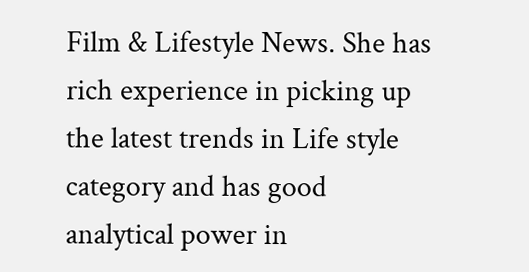Film & Lifestyle News. She has rich experience in picking up the latest trends in Life style category and has good analytical power in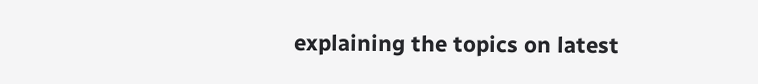explaining the topics on latest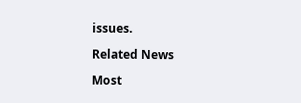issues.

Related News

Most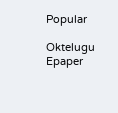Popular

Oktelugu Epaper